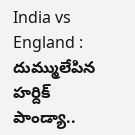India vs England : దుమ్ములేపిన హర్దిక్ పాండ్యా..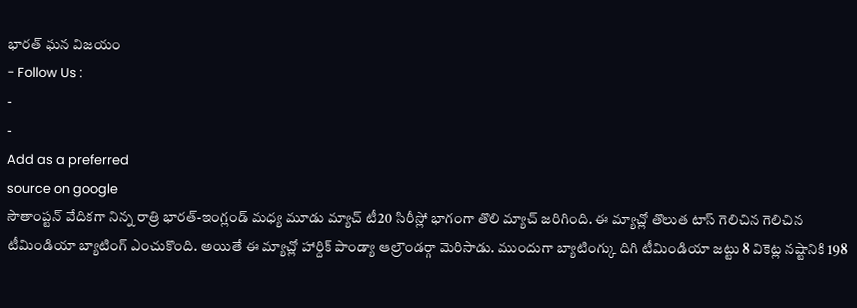భారత్ ఘన విజయం
- Follow Us :
-
-
Add as a preferred
source on google
సౌతాంప్టన్ వేదికగా నిన్న రాత్రి భారత్-ఇంగ్లండ్ మధ్య మూడు మ్యాచ్ టీ20 సిరీస్లో భాగంగా తొలి మ్యాచ్ జరిగింది. ఈ మ్యాచ్లో తొలుత టాస్ గెలిచిన గెలిచిన టీమిండియా బ్యాటింగ్ ఎంచుకొంది. అయితే ఈ మ్యాచ్లో హార్దిక్ పాండ్యా ఆల్రౌండర్గా మెరిసాడు. ముందుగా బ్యాటింగ్కు దిగి టీమిండియా జట్టు 8 వికెట్ల నష్టానికి 198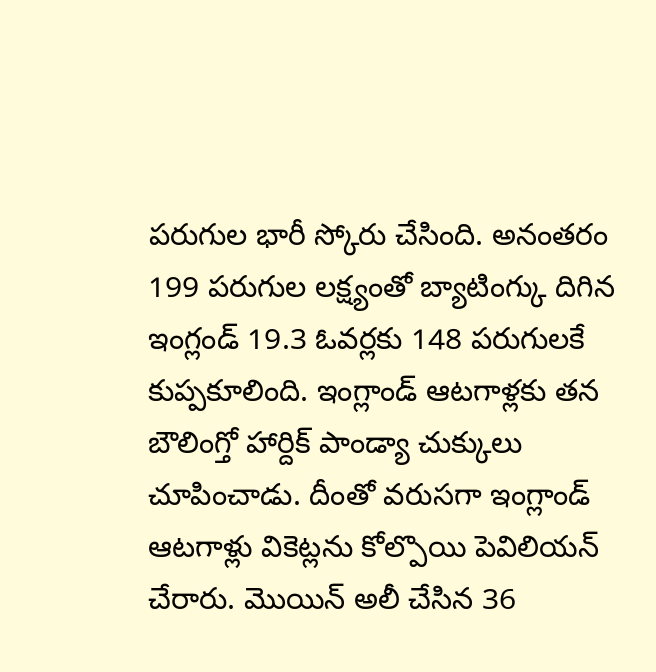పరుగుల భారీ స్కోరు చేసింది. అనంతరం 199 పరుగుల లక్ష్యంతో బ్యాటింగ్కు దిగిన ఇంగ్లండ్ 19.3 ఓవర్లకు 148 పరుగులకే కుప్పకూలింది. ఇంగ్లాండ్ ఆటగాళ్లకు తన బౌలింగ్తో హార్దిక్ పాండ్యా చుక్కులు చూపించాడు. దీంతో వరుసగా ఇంగ్లాండ్ ఆటగాళ్లు వికెట్లను కోల్పొయి పెవిలియన్ చేరారు. మొయిన్ అలీ చేసిన 36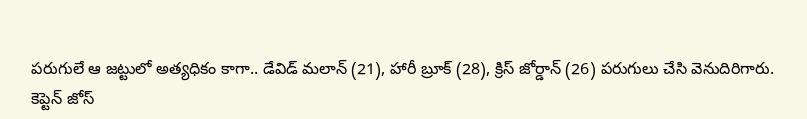పరుగులే ఆ జట్టులో అత్యధికం కాగా.. డేవిడ్ మలాన్ (21), హారీ బ్రూక్ (28), క్రిస్ జోర్డాన్ (26) పరుగులు చేసి వెనుదిరిగారు.
కెప్టెన్ జోస్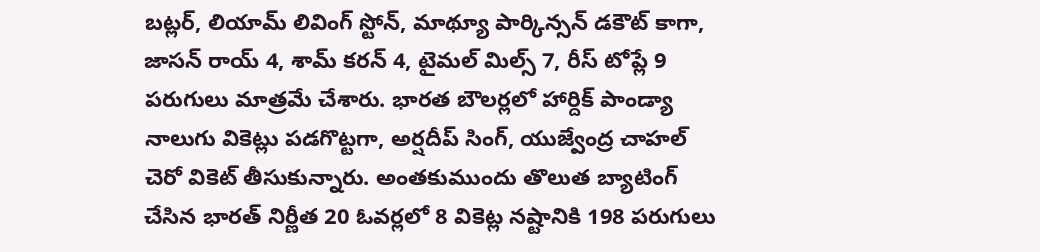బట్లర్, లియామ్ లివింగ్ స్టోన్, మాథ్యూ పార్కిన్సన్ డకౌట్ కాగా, జాసన్ రాయ్ 4, శామ్ కరన్ 4, టైమల్ మిల్స్ 7, రీస్ టోప్లే 9 పరుగులు మాత్రమే చేశారు. భారత బౌలర్లలో హార్దిక్ పాండ్యా నాలుగు వికెట్లు పడగొట్టగా, అర్షదీప్ సింగ్, యుజ్వేంద్ర చాహల్ చెరో వికెట్ తీసుకున్నారు. అంతకుముందు తొలుత బ్యాటింగ్ చేసిన భారత్ నిర్ణీత 20 ఓవర్లలో 8 వికెట్ల నష్టానికి 198 పరుగులు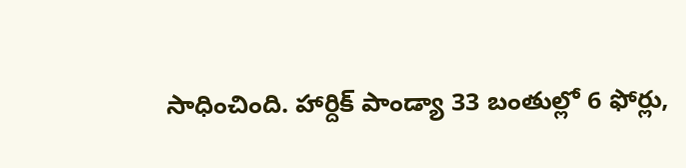సాధించింది. హార్దిక్ పాండ్యా 33 బంతుల్లో 6 ఫోర్లు,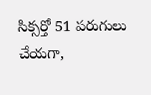సిక్సర్తో 51 పరుగులు చేయగా,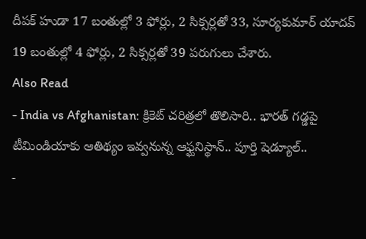దీపక్ హుడా 17 బంతుల్లో 3 ఫోర్లు, 2 సిక్సర్లతో 33, సూర్యకుమార్ యాదవ్ 19 బంతుల్లో 4 ఫోర్లు, 2 సిక్సర్లతో 39 పరుగులు చేశారు.
Also Read
- India vs Afghanistan: క్రికెట్ చరిత్రలో తొలిసారి.. భారత్ గడ్డపై టీమిండియాకు ఆతిథ్యం ఇవ్వనున్న ఆఫ్ఘనిస్థాన్.. పూర్తి షెడ్యూల్..
-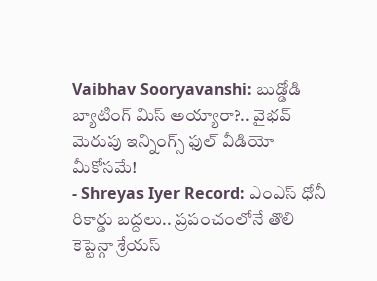Vaibhav Sooryavanshi: బుడ్డోడి బ్యాటింగ్ మిస్ అయ్యారా?.. వైభవ్ మెరుపు ఇన్నింగ్స్ ఫుల్ వీడియో మీకోసమే!
- Shreyas Iyer Record: ఎంఎస్ ధోనీ రికార్డు బద్దలు.. ప్రపంచంలోనే తొలి కెప్టెన్గా శ్రేయస్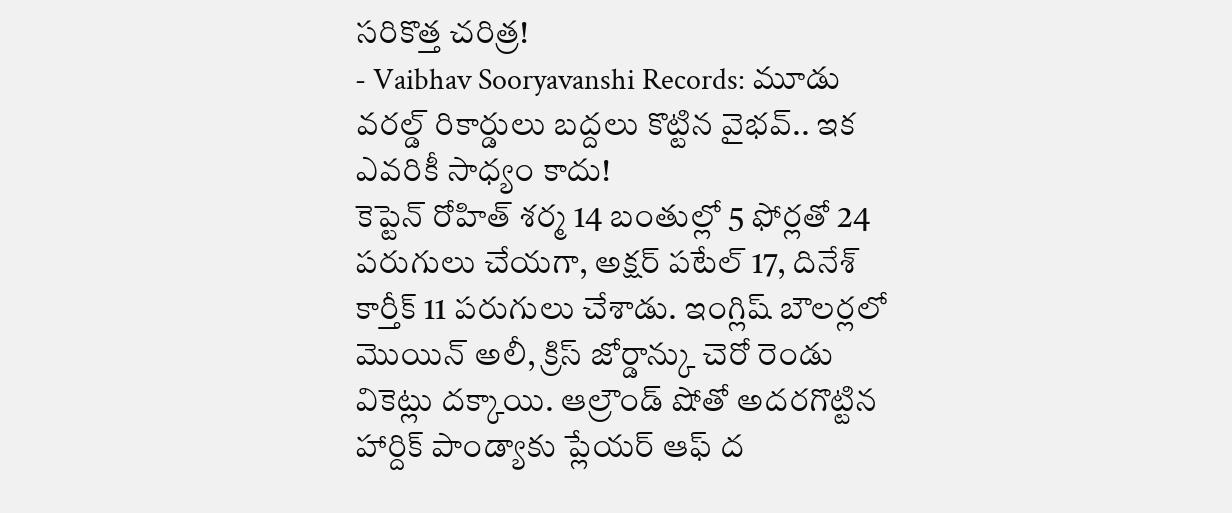సరికొత్త చరిత్ర!
- Vaibhav Sooryavanshi Records: మూడు వరల్డ్ రికార్డులు బద్దలు కొట్టిన వైభవ్.. ఇక ఎవరికీ సాధ్యం కాదు!
కెప్టెన్ రోహిత్ శర్మ 14 బంతుల్లో 5 ఫోర్లతో 24 పరుగులు చేయగా, అక్షర్ పటేల్ 17, దినేశ్ కార్తీక్ 11 పరుగులు చేశాడు. ఇంగ్లిష్ బౌలర్లలో మొయిన్ అలీ, క్రిస్ జోర్డాన్కు చెరో రెండు వికెట్లు దక్కాయి. ఆల్రౌండ్ షోతో అదరగొట్టిన హార్దిక్ పాండ్యాకు ప్లేయర్ ఆఫ్ ద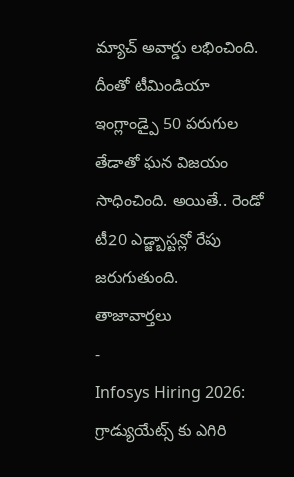మ్యాచ్ అవార్డు లభించింది. దీంతో టీమిండియా ఇంగ్లాండ్పై 50 పరుగుల తేడాతో ఘన విజయం సాధించింది. అయితే.. రెండో టీ20 ఎడ్జ్బాస్టన్లో రేపు జరుగుతుంది.
తాజావార్తలు
-
Infosys Hiring 2026: గ్రాడ్యుయేట్స్ కు ఎగిరి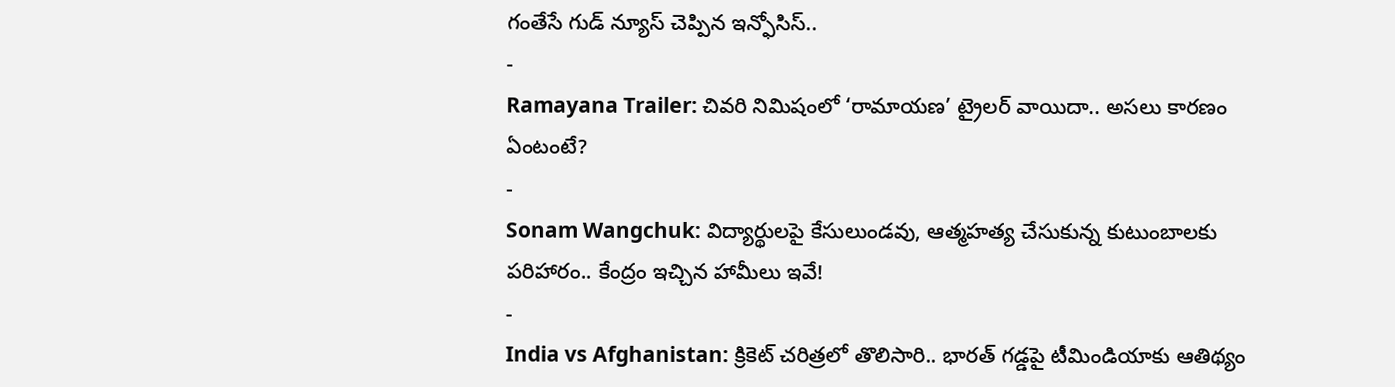గంతేసే గుడ్ న్యూస్ చెప్పిన ఇన్ఫోసిస్..
-
Ramayana Trailer: చివరి నిమిషంలో ‘రామాయణ’ ట్రైలర్ వాయిదా.. అసలు కారణం ఏంటంటే?
-
Sonam Wangchuk: విద్యార్థులపై కేసులుండవు, ఆత్మహత్య చేసుకున్న కుటుంబాలకు పరిహారం.. కేంద్రం ఇచ్చిన హామీలు ఇవే!
-
India vs Afghanistan: క్రికెట్ చరిత్రలో తొలిసారి.. భారత్ గడ్డపై టీమిండియాకు ఆతిథ్యం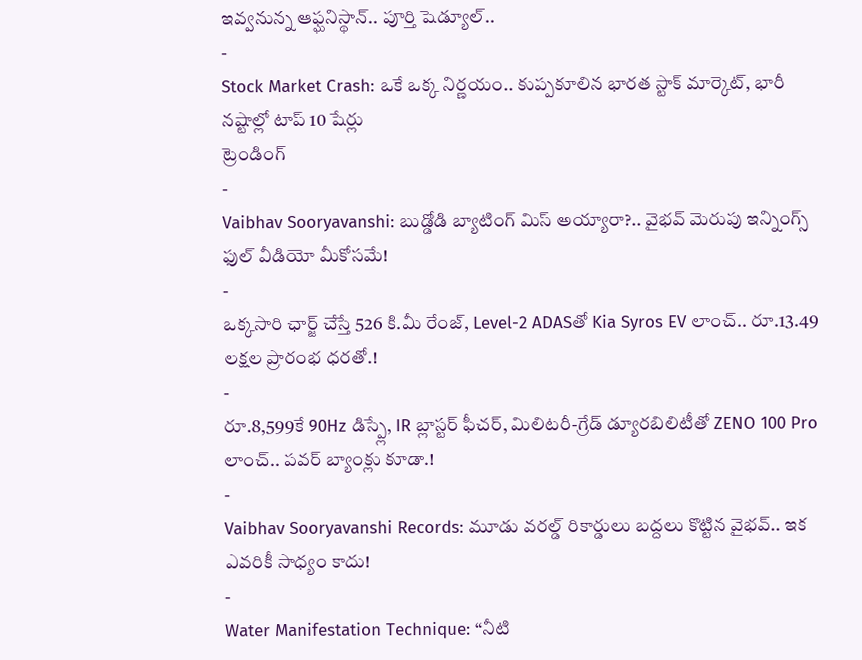ఇవ్వనున్న ఆఫ్ఘనిస్థాన్.. పూర్తి షెడ్యూల్..
-
Stock Market Crash: ఒకే ఒక్క నిర్ణయం.. కుప్పకూలిన భారత స్టాక్ మార్కెట్, భారీ నష్టాల్లో టాప్ 10 షేర్లు
ట్రెండింగ్
-
Vaibhav Sooryavanshi: బుడ్డోడి బ్యాటింగ్ మిస్ అయ్యారా?.. వైభవ్ మెరుపు ఇన్నింగ్స్ ఫుల్ వీడియో మీకోసమే!
-
ఒక్కసారి ఛార్జ్ చేస్తే 526 కి.మీ రేంజ్, Level-2 ADASతో Kia Syros EV లాంచ్.. రూ.13.49 లక్షల ప్రారంభ ధరతో.!
-
రూ.8,599కే 90Hz డిస్ప్లే, IR బ్లాస్టర్ ఫీచర్, మిలిటరీ-గ్రేడ్ డ్యూరబిలిటీతో ZENO 100 Pro లాంచ్.. పవర్ బ్యాంక్లు కూడా.!
-
Vaibhav Sooryavanshi Records: మూడు వరల్డ్ రికార్డులు బద్దలు కొట్టిన వైభవ్.. ఇక ఎవరికీ సాధ్యం కాదు!
-
Water Manifestation Technique: “నీటి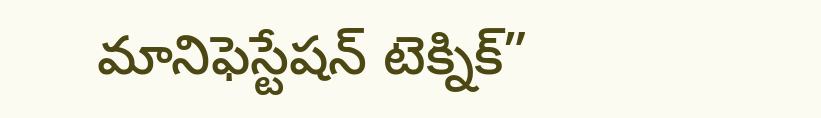మానిఫెస్టేషన్ టెక్నిక్”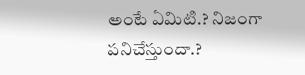అంటే ఏమిటి.? నిజంగా పనిచేస్తుందా.?